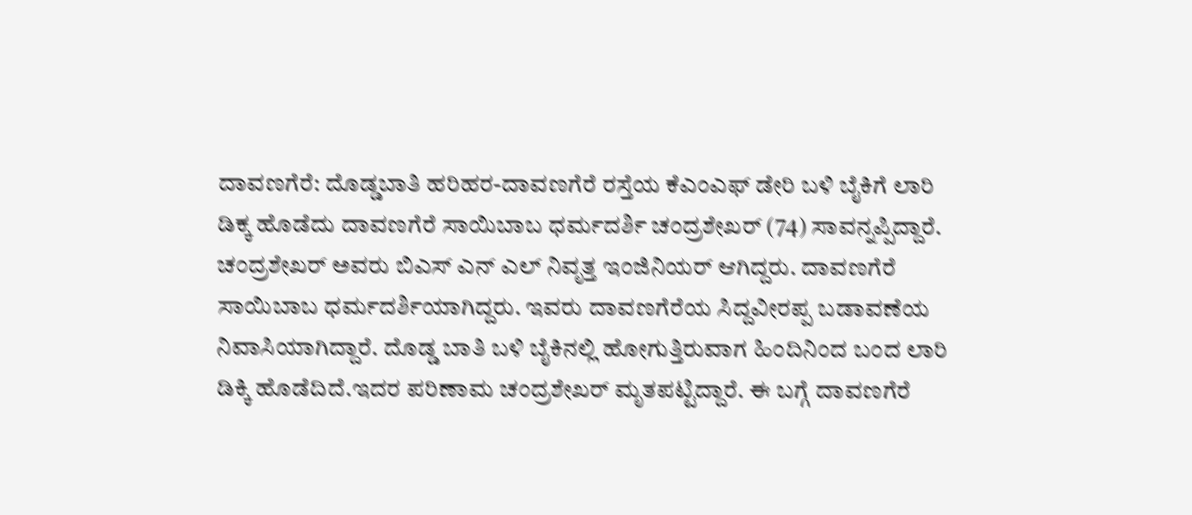ದಾವಣಗೆರೆ: ದೊಡ್ಡಬಾತಿ ಹರಿಹರ-ದಾವಣಗೆರೆ ರಸ್ತೆಯ ಕೆಎಂಎಫ್ ಡೇರಿ ಬಳಿ ಬೈಕಿಗೆ ಲಾರಿ ಡಿಕ್ಕ ಹೊಡೆದು ದಾವಣಗೆರೆ ಸಾಯಿಬಾಬ ಧರ್ಮದರ್ಶಿ ಚಂದ್ರಶೇಖರ್ (74) ಸಾವನ್ನಪ್ಪಿದ್ದಾರೆ.
ಚಂದ್ರಶೇಖರ್ ಅವರು ಬಿಎಸ್ ಎನ್ ಎಲ್ ನಿವೃತ್ತ ಇಂಜಿನಿಯರ್ ಆಗಿದ್ದರು. ದಾವಣಗೆರೆ ಸಾಯಿಬಾಬ ಧರ್ಮದರ್ಶಿಯಾಗಿದ್ದರು. ಇವರು ದಾವಣಗೆರೆಯ ಸಿದ್ದವೀರಪ್ಪ ಬಡಾವಣೆಯ ನಿವಾಸಿಯಾಗಿದ್ದಾರೆ. ದೊಡ್ಡ ಬಾತಿ ಬಳಿ ಬೈಕಿನಲ್ಲಿ ಹೋಗುತ್ತಿರುವಾಗ ಹಿಂದಿನಿಂದ ಬಂದ ಲಾರಿ ಡಿಕ್ಕಿ ಹೊಡೆದಿದೆ.ಇದರ ಪರಿಣಾಮ ಚಂದ್ರಶೇಖರ್ ಮೃತಪಟ್ಟಿದ್ದಾರೆ. ಈ ಬಗ್ಗೆ ದಾವಣಗೆರೆ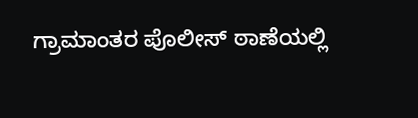ಗ್ರಾಮಾಂತರ ಪೊಲೀಸ್ ಠಾಣೆಯಲ್ಲಿ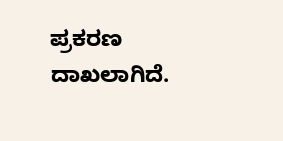ಪ್ರಕರಣ ದಾಖಲಾಗಿದೆ.